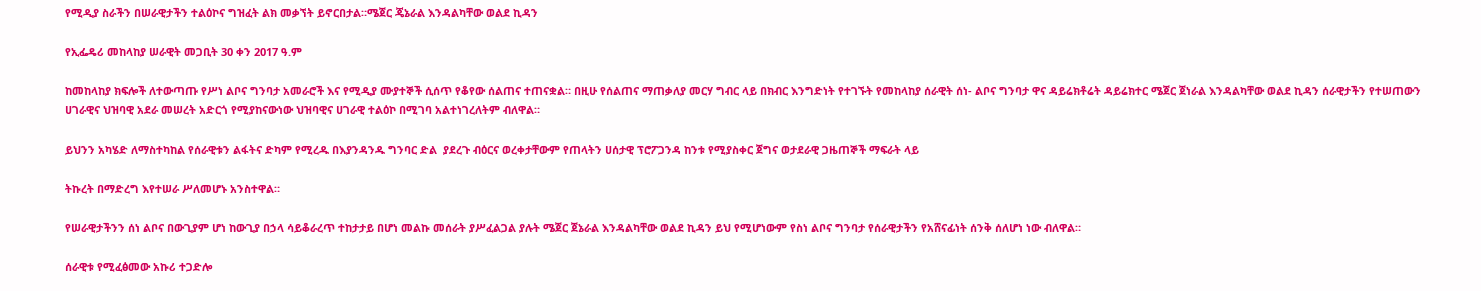የሚዲያ ስራችን በሠራዊታችን ተልዕኮና ግዝፈት ልክ መቃኘት ይኖርበታል።ሜጀር ጄኔራል እንዳልካቸው ወልደ ኪዳን

የኢፌዴሪ መከላከያ ሠራዊት መጋቢት 30 ቀን 2017 ዓ.ም

ከመከላከያ ክፍሎች ለተውጣጡ የሥነ ልቦና ግንባታ አመራሮች እና የሚዲያ ሙያተኞች ሲሰጥ የቆየው ሰልጠና ተጠናቋል። በዚሁ የሰልጠና ማጠቃለያ መርሃ ግብር ላይ በክብር እንግድነት የተገኙት የመከላከያ ሰራዊት ሰነ- ልቦና ግንባታ ዋና ዳይሬክቶሬት ዳይሬክተር ሜጀር ጀነራል እንዳልካቸው ወልደ ኪዳን ሰራዊታችን የተሠጠውን ሀገራዊና ህዝባዊ አደራ መሠረት አድርጎ የሚያከናውነው ህዝባዊና ሀገራዊ ተልዕኮ በሚገባ አልተነገረለትም ብለዋል።

ይህንን አካሄድ ለማስተካከል የሰራዊቱን ልፋትና ድካም የሚረዱ በእያንዳንዱ ግንባር ድል  ያደረጉ ብዕርና ወረቀታቸውም የጠላትን ሀሰታዊ ፕሮፖጋንዳ ከንቱ የሚያስቀር ጀግና ወታደራዊ ጋዜጠኞች ማፍራት ላይ

ትኩረት በማድረግ እየተሠራ ሥለመሆኑ አንስተዋል።

የሠራዊታችንን ሰነ ልቦና በውጊያም ሆነ ከውጊያ በኃላ ሳይቆራረጥ ተከታታይ በሆነ መልኩ መሰራት ያሥፈልጋል ያሉት ሜጀር ጀኔራል እንዳልካቸው ወልደ ኪዳን ይህ የሚሆነውም የስነ ልቦና ግንባታ የሰራዊታችን የአሸናፊነት ሰንቅ ሰለሆነ ነው ብለዋል።

ሰራዊቱ የሚፈፅመው አኩሪ ተጋድሎ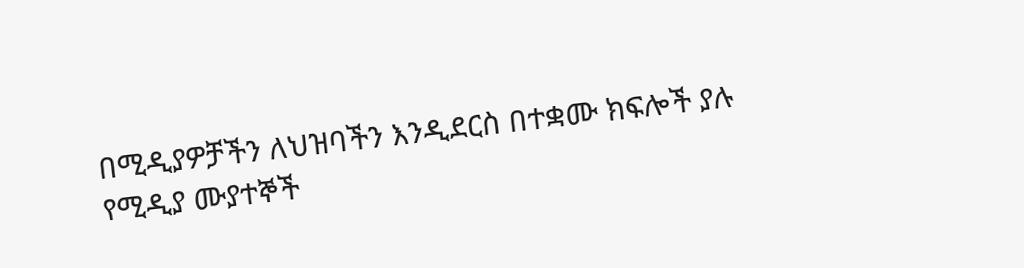በሚዲያዎቻችን ለህዝባችን እንዲደርስ በተቋሙ ክፍሎች ያሉ የሚዲያ ሙያተኞች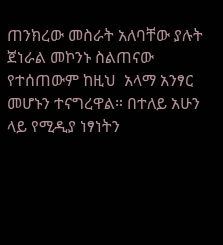ጠንክረው መስራት አለባቸው ያሉት ጀነራል መኮንኑ ስልጠናው የተሰጠውም ከዚህ  አላማ አንፃር መሆኑን ተናግረዋል። በተለይ አሁን ላይ የሚዲያ ነፃነትን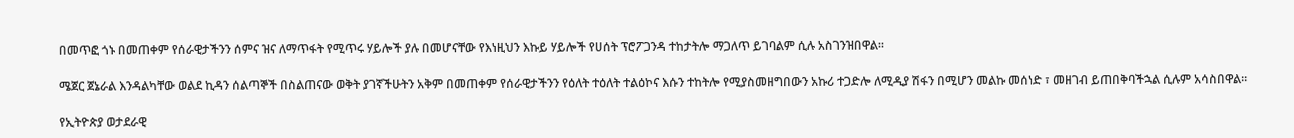በመጥፎ ጎኑ በመጠቀም የሰራዊታችንን ሰምና ዝና ለማጥፋት የሚጥሩ ሃይሎች ያሉ በመሆናቸው የእነዚህን እኩይ ሃይሎች የሀሰት ፕሮፖጋንዳ ተከታትሎ ማጋለጥ ይገባልም ሲሉ አስገንዝበዋል።

ሜጀር ጀኔራል እንዳልካቸው ወልደ ኪዳን ሰልጣኞች በስልጠናው ወቅት ያገኛችሁትን አቅም በመጠቀም የሰራዊታችንን የዕለት ተዕለት ተልዕኮና እሱን ተከትሎ የሚያስመዘግበውን አኩሪ ተጋድሎ ለሚዲያ ሽፋን በሚሆን መልኩ መሰነድ ፣ መዘገብ ይጠበቅባችኋል ሲሉም አሳስበዋል።

የኢትዮጵያ ወታደራዊ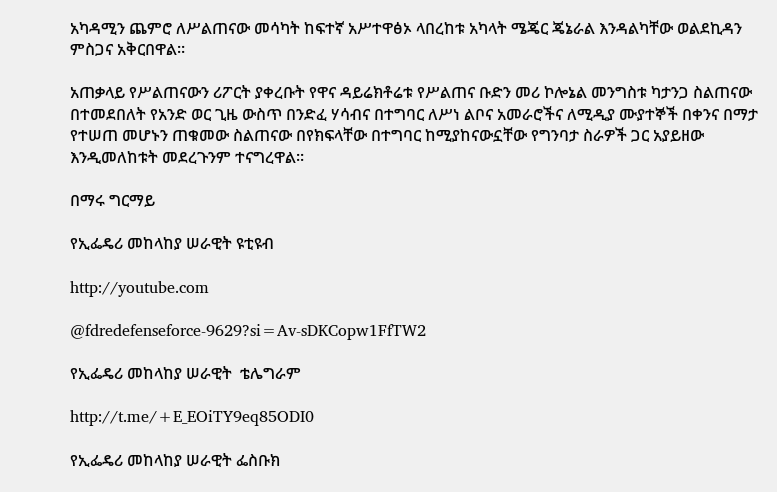አካዳሚን ጨምሮ ለሥልጠናው መሳካት ከፍተኛ አሥተዋፅኦ ላበረከቱ አካላት ሜጄር ጄኔራል እንዳልካቸው ወልደኪዳን ምስጋና አቅርበዋል።

አጠቃላይ የሥልጠናውን ሪፖርት ያቀረቡት የዋና ዳይሬክቶሬቱ የሥልጠና ቡድን መሪ ኮሎኔል መንግስቱ ካታንጋ ስልጠናው በተመደበለት የአንድ ወር ጊዜ ውስጥ በንድፈ ሃሳብና በተግባር ለሥነ ልቦና አመራሮችና ለሚዲያ ሙያተኞች በቀንና በማታ የተሠጠ መሆኑን ጠቁመው ስልጠናው በየክፍላቸው በተግባር ከሚያከናውኗቸው የግንባታ ስራዎች ጋር አያይዘው እንዲመለከቱት መደረጉንም ተናግረዋል፡፡

በማሩ ግርማይ

የኢፌዴሪ መከላከያ ሠራዊት ዩቲዩብ

http://youtube.com

@fdredefenseforce-9629?si=Av-sDKCopw1FfTW2

የኢፌዴሪ መከላከያ ሠራዊት  ቴሌግራም

http://t.me/+E_EOiTY9eq85ODI0

የኢፌዴሪ መከላከያ ሠራዊት ፌስቡክ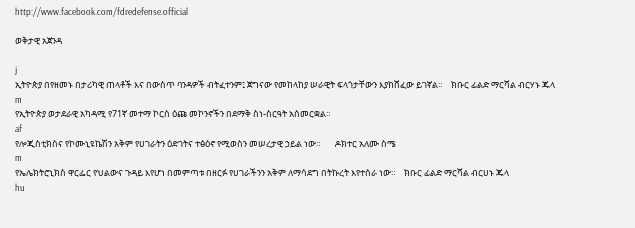http://www.facebook.com/fdredefense.official

ወቅታዊ አጀንዳ

j
ኢትዮጵያ በየዘመኑ በታሪካዊ ጠላቶች እና በውስጥ ባንዳዎች ብትፈተንም፤ ጀግናው የመከላከያ ሠራዊት ፍላጎታቸውን እያከሸፈው ይገኛል።    ክቡር ፊልድ ማርሻል ብርሃኑ ጁላ
m
የኢትዮጵያ ወታደራዊ አካዳሚ የ71ኛ መተማ ኮርስ ዕጩ መኮንኖችን በደማቅ ስነ-ስርዓት አስመርቋል።
af
የሎጂስቲክስና የኮሙኒዩኬሽን አቅም የሀገራትን ዕድገትና ተፅዕኖ የሚወስን መሠረታዊ ኃይል ነው።       ዶክተር አለሙ ስሜ
m
የኤሌክትሮኒክስ ዋርፌር የህልውና ጉዳይ እየሆነ በመምጣቱ በዘርፉ የሀገራችንን አቅም ለማሳደግ በትኩረት እየተሰራ ነው።    ክቡር ፊልድ ማርሻል ብርሀኑ ጁላ
hu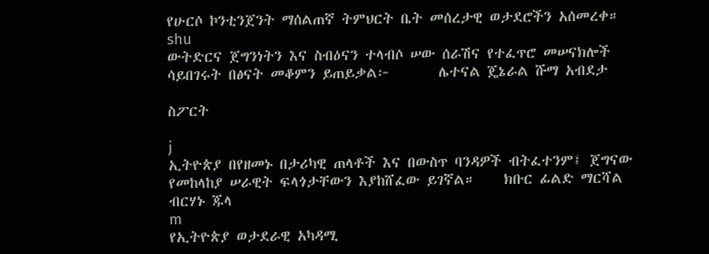የሁርሶ ኮንቲንጀንት ማሰልጠኛ ትምህርት ቤት መሰረታዊ ወታደሮችን አሰመረቀ።
shu
ውትድርና ጀግንነትን እና ስብዕናን ተላብሶ ሠው ሰራሽና የተፈጥሮ መሠናክሎች ሳይበገሩት በፅናት መቆምን ይጠይቃል፦       ሌተናል ጄኔራል ሹማ አብደታ

ስፖርት

j
ኢትዮጵያ በየዘመኑ በታሪካዊ ጠላቶች እና በውስጥ ባንዳዎች ብትፈተንም፤ ጀግናው የመከላከያ ሠራዊት ፍላጎታቸውን እያከሸፈው ይገኛል።    ክቡር ፊልድ ማርሻል ብርሃኑ ጁላ
m
የኢትዮጵያ ወታደራዊ አካዳሚ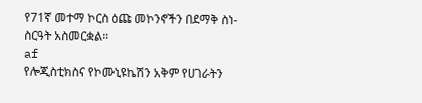የ71ኛ መተማ ኮርስ ዕጩ መኮንኖችን በደማቅ ስነ-ስርዓት አስመርቋል።
af
የሎጂስቲክስና የኮሙኒዩኬሽን አቅም የሀገራትን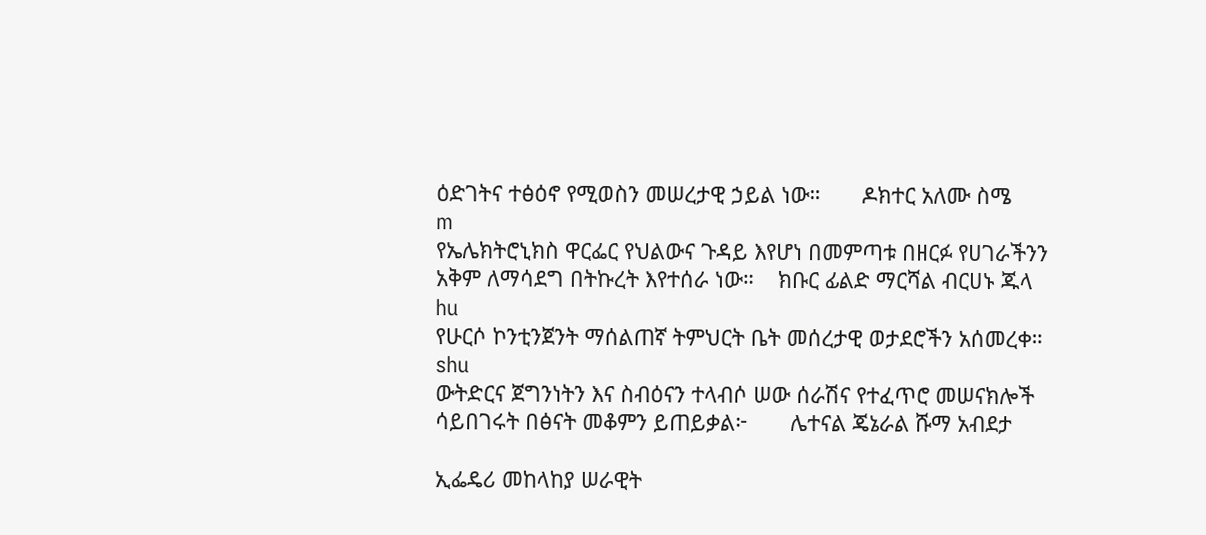ዕድገትና ተፅዕኖ የሚወስን መሠረታዊ ኃይል ነው።       ዶክተር አለሙ ስሜ
m
የኤሌክትሮኒክስ ዋርፌር የህልውና ጉዳይ እየሆነ በመምጣቱ በዘርፉ የሀገራችንን አቅም ለማሳደግ በትኩረት እየተሰራ ነው።    ክቡር ፊልድ ማርሻል ብርሀኑ ጁላ
hu
የሁርሶ ኮንቲንጀንት ማሰልጠኛ ትምህርት ቤት መሰረታዊ ወታደሮችን አሰመረቀ።
shu
ውትድርና ጀግንነትን እና ስብዕናን ተላብሶ ሠው ሰራሽና የተፈጥሮ መሠናክሎች ሳይበገሩት በፅናት መቆምን ይጠይቃል፦       ሌተናል ጄኔራል ሹማ አብደታ

ኢፌዴሪ መከላከያ ሠራዊት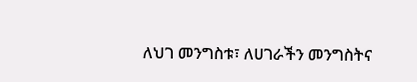ለህገ መንግስቱ፣ ለሀገራችን መንግስትና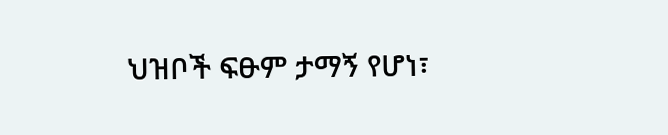ህዝቦች ፍፁም ታማኝ የሆነ፣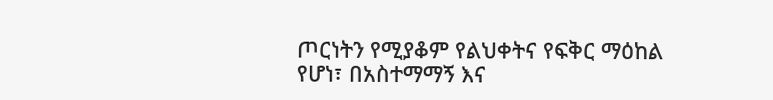ጦርነትን የሚያቆም የልህቀትና የፍቅር ማዕከል የሆነ፣ በአስተማማኝ እና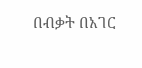በብቃት በአገር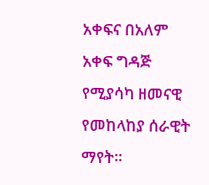አቀፍና በአለም አቀፍ ግዳጅ የሚያሳካ ዘመናዊ የመከላከያ ሰራዊት ማየት።